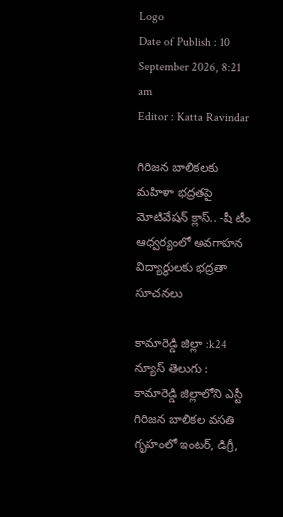Logo
Date of Publish : 10 September 2026, 8:21 am
Editor : Katta Ravindar

గిరిజన బాలికలకు మహిళా భద్రతపై మోటివేషన్ క్లాస్.. -షీ టీం ఆధ్వర్యంలో అవగాహన విద్యార్థులకు భద్రతా సూచనలు

కామారెడ్డి జిల్లా :k24 న్యూస్ తెలుగు : కామారెడ్డి జిల్లాలోని ఎస్టీ గిరిజన బాలికల వసతి గృహంలో ఇంటర్‌, డిగ్రీ,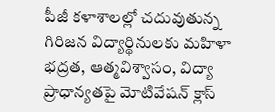పీజీ కళాశాలల్లో చదువుతున్న గిరిజన విద్యార్థినులకు మహిళా భద్రత, ఆత్మవిశ్వాసం, విద్యా ప్రాధాన్యతపై మోటివేషన్ క్లాస్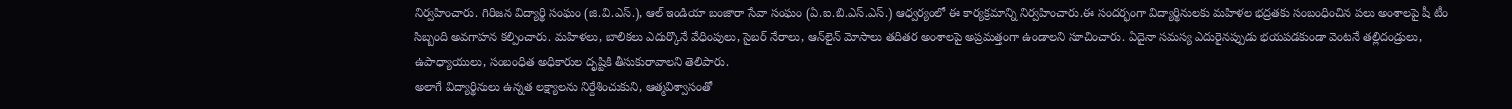నిర్వహించారు. గిరిజన విద్యార్థి సంఘం (జి.వి.ఎస్.), ఆల్ ఇండియా బంజారా సేవా సంఘం (ఏ.ఐ.బి.ఎస్.ఎస్.) ఆధ్వర్యంలో ఈ కార్యక్రమాన్ని నిర్వహించారు.ఈ సందర్భంగా విద్యార్థినులకు మహిళల భద్రతకు సంబంధించిన పలు అంశాలపై షీ టీం సిబ్బంది అవగాహన కల్పించారు. మహిళలు, బాలికలు ఎదుర్కొనే వేధింపులు, సైబర్‌ నేరాలు, ఆన్‌లైన్‌ మోసాలు తదితర అంశాలపై అప్రమత్తంగా ఉండాలని సూచించారు. ఏదైనా సమస్య ఎదురైనప్పుడు భయపడకుండా వెంటనే తల్లిదండ్రులు, ఉపాధ్యాయులు, సంబంధిత అధికారుల దృష్టికి తీసుకురావాలని తెలిపారు.
అలాగే విద్యార్థినులు ఉన్నత లక్ష్యాలను నిర్దేశించుకుని, ఆత్మవిశ్వాసంతో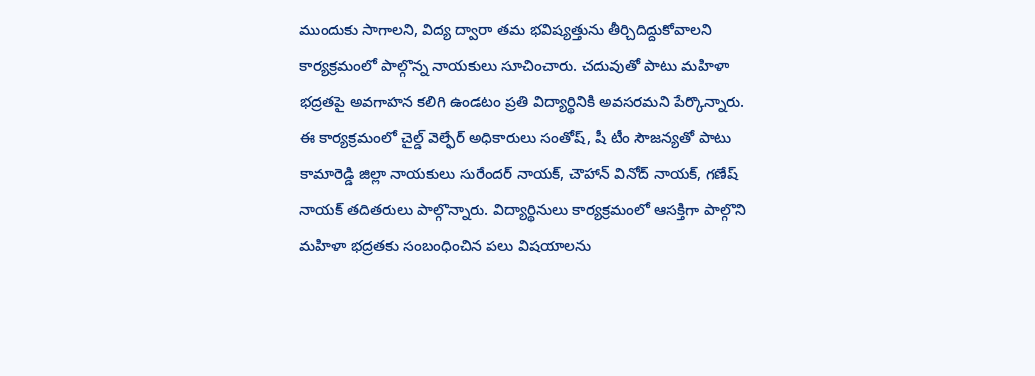ముందుకు సాగాలని, విద్య ద్వారా తమ భవిష్యత్తును తీర్చిదిద్దుకోవాలని కార్యక్రమంలో పాల్గొన్న నాయకులు సూచించారు. చదువుతో పాటు మహిళా భద్రతపై అవగాహన కలిగి ఉండటం ప్రతి విద్యార్థినికి అవసరమని పేర్కొన్నారు.
ఈ కార్యక్రమంలో చైల్డ్ వెల్ఫేర్ అధికారులు సంతోష్, షీ టీం సౌజన్యతో పాటు కామారెడ్డి జిల్లా నాయకులు సురేందర్ నాయక్, చౌహాన్ వినోద్ నాయక్, గణేష్ నాయక్ తదితరులు పాల్గొన్నారు. విద్యార్థినులు కార్యక్రమంలో ఆసక్తిగా పాల్గొని మహిళా భద్రతకు సంబంధించిన పలు విషయాలను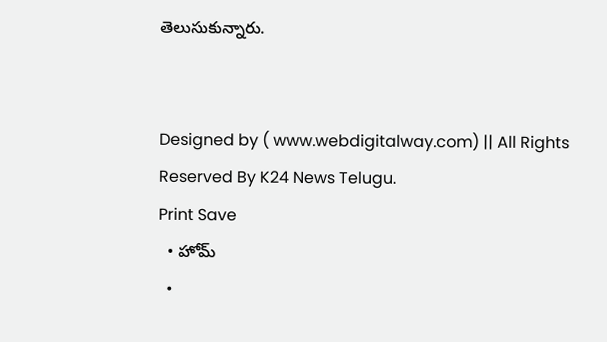తెలుసుకున్నారు.


Designed by ( www.webdigitalway.com) || All Rights Reserved By K24 News Telugu.
Print Save
  • హోమ్
  •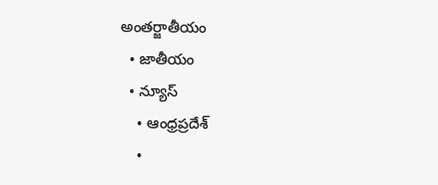అంతర్జాతీయం
  • జాతీయం
  • న్యూస్
    • ఆంధ్రప్రదేశ్
    •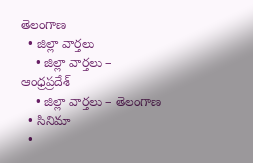తెలంగాణ
  • జిల్లా వార్తలు
    • జిల్లా వార్తలు – ఆంధ్రప్రదేశ్
    • జిల్లా వార్తలు – తెలంగాణ
  • సినిమా
  •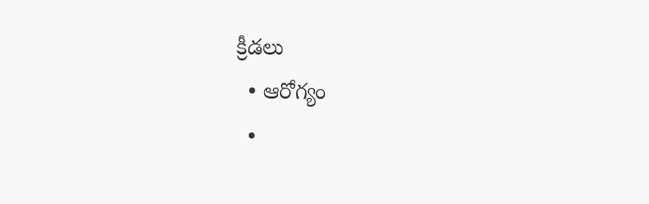క్రీడలు
  • ఆరోగ్యం
  •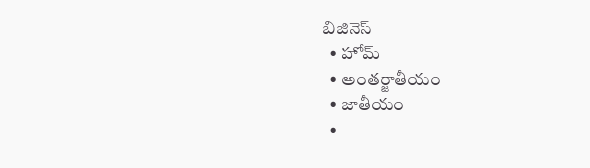బిజినెస్
  • హోమ్
  • అంతర్జాతీయం
  • జాతీయం
  •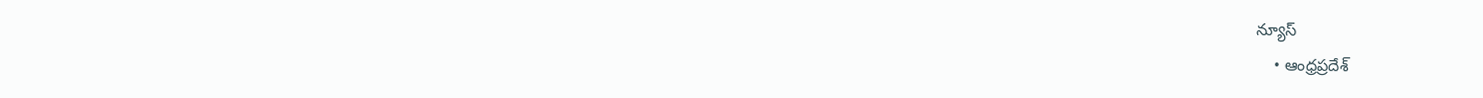న్యూస్
    • ఆంధ్రప్రదేశ్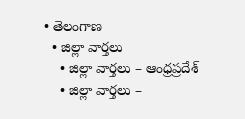• తెలంగాణ
  • జిల్లా వార్తలు
    • జిల్లా వార్తలు – ఆంధ్రప్రదేశ్
    • జిల్లా వార్తలు –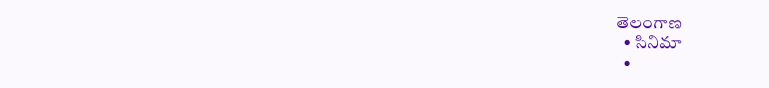తెలంగాణ
  • సినిమా
  •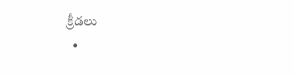క్రీడలు
  •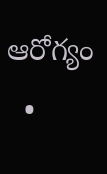ఆరోగ్యం
  •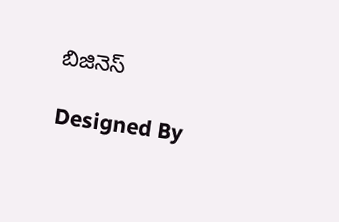బిజినెస్

Designed By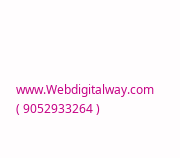www.Webdigitalway.com
( 9052933264 )